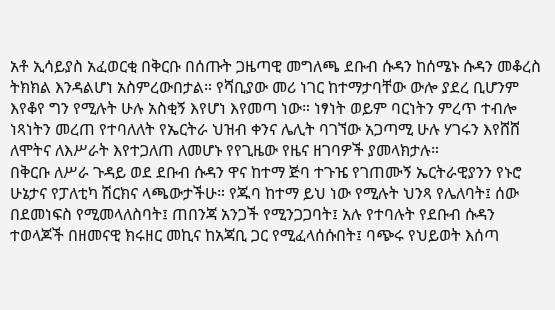አቶ ኢሳይያስ አፈወርቂ በቅርቡ በሰጡት ጋዜጣዊ መግለጫ ደቡብ ሱዳን ከሰሜኑ ሱዳን መቆረስ ትክክል እንዳልሆነ አስምረውበታል። የሻቢያው መሪ ነገር ከተማታባቸው ውሎ ያደረ ቢሆንም እየቆየ ግን የሚሉት ሁሉ አስቂኝ እየሆነ እየመጣ ነው። ነፃነት ወይም ባርነትን ምረጥ ተብሎ ነጻነትን መረጠ የተባለለት የኤርትራ ህዝብ ቀንና ሌሊት ባገኘው አጋጣሚ ሁሉ ሃገሩን እየሸሸ ለሞትና ለእሥራት እየተጋለጠ ለመሆኑ የየጊዜው የዜና ዘገባዎች ያመላክታሉ።
በቅርቡ ለሥራ ጉዳይ ወደ ደቡብ ሱዳን ዋና ከተማ ጅባ ተጉዤ የገጠሙኝ ኤርትራዊያንን የኑሮ ሁኔታና የፓለቲካ ሽርክና ላጫውታችሁ። የጁባ ከተማ ይህ ነው የሚሉት ህንጻ የሌለባት፤ ሰው በደመነፍስ የሚመላለስባት፤ ጠበንጃ አንጋች የሚንጋጋባት፤ አሉ የተባሉት የደቡብ ሱዳን ተወላጆች በዘመናዊ ክሩዘር መኪና ከአጃቢ ጋር የሚፈላሰሱበት፤ ባጭሩ የህይወት እሰጣ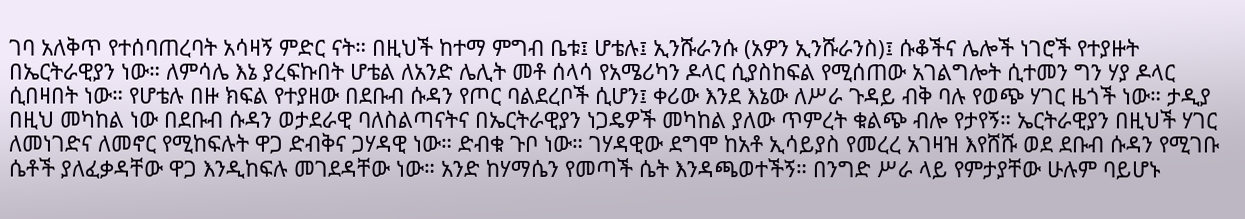ገባ አለቅጥ የተሰባጠረባት አሳዛኝ ምድር ናት። በዚህች ከተማ ምግብ ቤቱ፤ ሆቴሉ፤ ኢንሹራንሱ (አዎን ኢንሹራንስ)፤ ሱቆችና ሌሎች ነገሮች የተያዙት በኤርትራዊያን ነው። ለምሳሌ እኔ ያረፍኩበት ሆቴል ለአንድ ሌሊት መቶ ሰላሳ የአሜሪካን ዶላር ሲያስከፍል የሚሰጠው አገልግሎት ሲተመን ግን ሃያ ዶላር ሲበዛበት ነው። የሆቴሉ በዙ ክፍል የተያዘው በደቡብ ሱዳን የጦር ባልደረቦች ሲሆን፤ ቀሪው እንደ እኔው ለሥራ ጉዳይ ብቅ ባሉ የወጭ ሃገር ዜጎች ነው። ታዲያ በዚህ መካከል ነው በደቡብ ሱዳን ወታደራዊ ባለስልጣናትና በኤርትራዊያን ነጋዴዎች መካከል ያለው ጥምረት ቁልጭ ብሎ የታየኝ። ኤርትራዊያን በዚህች ሃገር ለመነገድና ለመኖር የሚከፍሉት ዋጋ ድብቅና ጋሃዳዊ ነው። ድብቁ ጉቦ ነው። ገሃዳዊው ደግሞ ከአቶ ኢሳይያስ የመረረ አገዛዝ እየሸሹ ወደ ደቡብ ሱዳን የሚገቡ ሴቶች ያለፈቃዳቸው ዋጋ እንዲከፍሉ መገደዳቸው ነው። አንድ ከሃማሴን የመጣች ሴት እንዳጫወተችኝ። በንግድ ሥራ ላይ የምታያቸው ሁሉም ባይሆኑ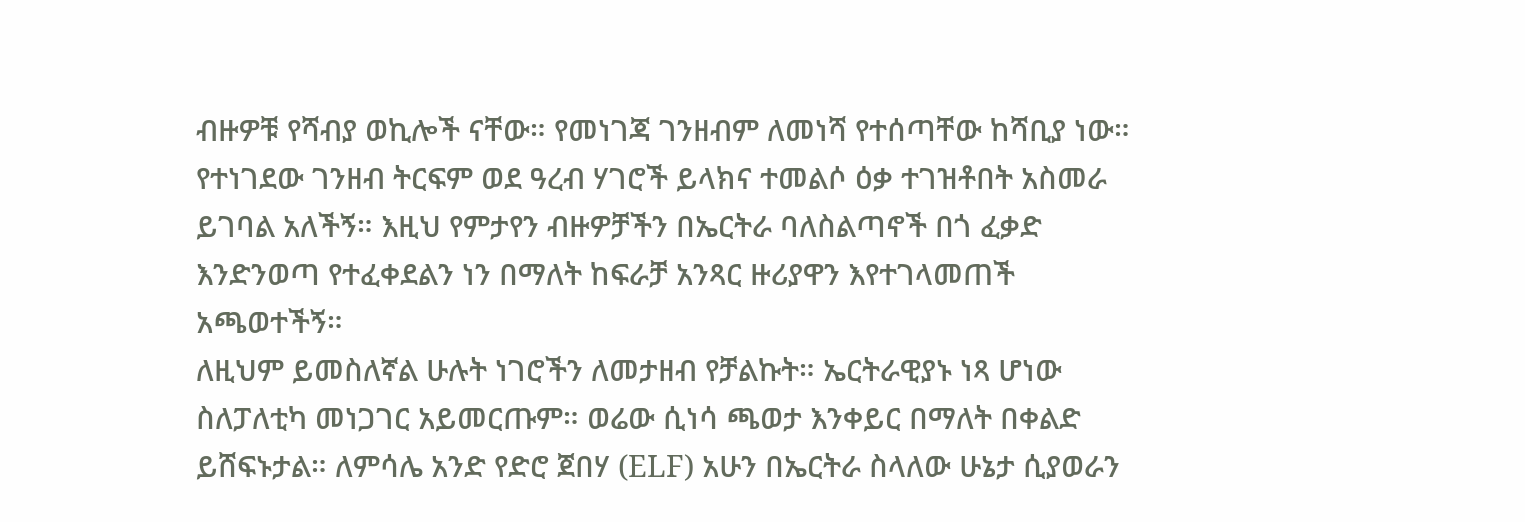ብዙዎቹ የሻብያ ወኪሎች ናቸው። የመነገጃ ገንዘብም ለመነሻ የተሰጣቸው ከሻቢያ ነው። የተነገደው ገንዘብ ትርፍም ወደ ዓረብ ሃገሮች ይላክና ተመልሶ ዕቃ ተገዝቶበት አስመራ ይገባል አለችኝ። እዚህ የምታየን ብዙዎቻችን በኤርትራ ባለስልጣኖች በጎ ፈቃድ እንድንወጣ የተፈቀደልን ነን በማለት ከፍራቻ አንጻር ዙሪያዋን እየተገላመጠች አጫወተችኝ።
ለዚህም ይመስለኛል ሁሉት ነገሮችን ለመታዘብ የቻልኩት። ኤርትራዊያኑ ነጻ ሆነው ስለፓለቲካ መነጋገር አይመርጡም። ወሬው ሲነሳ ጫወታ እንቀይር በማለት በቀልድ ይሸፍኑታል። ለምሳሌ አንድ የድሮ ጀበሃ (ELF) አሁን በኤርትራ ስላለው ሁኔታ ሲያወራን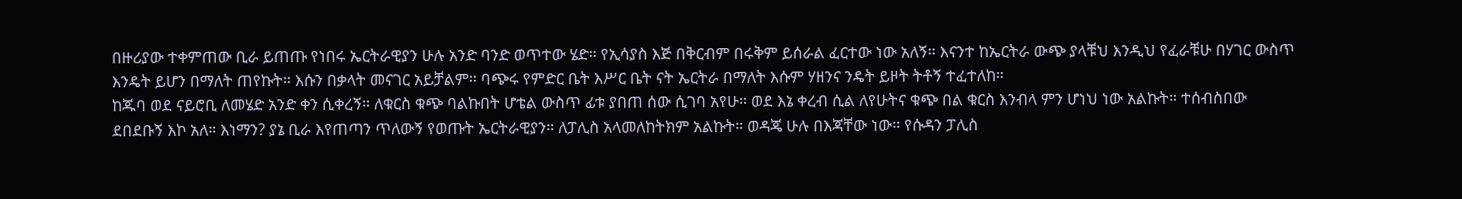በዙሪያው ተቀምጠው ቢራ ይጠጡ የነበሩ ኤርትራዊያን ሁሉ አንድ ባንድ ወጥተው ሄድ። የኢሳያስ እጅ በቅርብም በሩቅም ይሰራል ፈርተው ነው አለኝ። እናንተ ከኤርትራ ውጭ ያላቹህ እንዲህ የፈራቹሁ በሃገር ውስጥ እንዴት ይሆን በማለት ጠየኩት። እሱን በቃላት መናገር አይቻልም። ባጭሩ የምድር ቤት እሥር ቤት ናት ኤርትራ በማለት እሱም ሃዘንና ንዴት ይዞት ትቶኝ ተፈተለከ።
ከጁባ ወደ ናይሮቢ ለመሄድ አንድ ቀን ሲቀረኝ። ለቁርስ ቁጭ ባልኩበት ሆቴል ውስጥ ፊቱ ያበጠ ሰው ሲገባ አየሁ። ወደ እኔ ቀረብ ሲል ለየሁትና ቁጭ በል ቁርስ እንብላ ምን ሆነህ ነው አልኩት። ተሰብስበው ደበደቡኝ እኮ አለ። እነማን? ያኔ ቢራ እየጠጣን ጥለውኝ የወጡት ኤርትራዊያን። ለፓሊስ አላመለከትክም አልኩት። ወዳጄ ሁሉ በእጃቸው ነው። የሱዳን ፓሊስ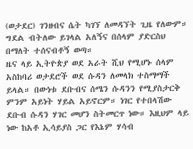(ወታደር) ገንዘብና ሴት ካገኘ ለመዳኘት ጊዜ የለውም። ግደል ብትለው ይገላል አለኝና በሰላም ያድርስህ በማለት ተሰናብቶኝ ወጣ።
ዜና ላይ ኢትዮጵያ ወደ አራት ሺህ የሚሆኑ ሰላም አስከባሪ ወታደሮች ወደ ሱዳን ለመላክ ተስማማች ይላል። በውነቱ ደቡብና ሰሜን ሱዳንን የሚያስታርቅ ምንም አይነት ሃይል አይኖርም። ነገር የተበላሽው ደቡብ ሱዳን ሃገር መሆን ስትመርጥ ነው። እዚህም ላይ ነው ከአቶ ኢሳይያስ ጋር የእኔም ሃሳብ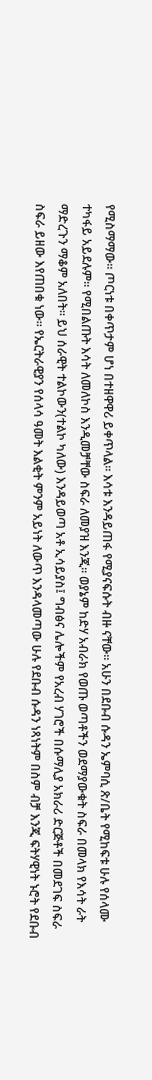የሚስማማው። ጦርነቱ በቀጥታም ሆነ በተዘዋዋሪ ይቀጥላል። እሳቱ እንዳይጠፋ የሚያናፍሱት ብዙ ናቸው። አሁን በደቡብ ሱዳን ኤምባሲ ጽ/ቤት የሚከፍቱ ሁሉ የሰላሙ ተካፋይ አይደሉም። የሚበልጡት እሳት ለመለኮስ እንዲመቻቸው ስፍራ ለመያዝ እንጂ። ወያኔም ከድሃ አብራክ የወጡ ወጣቶችን ወደማያውቁት ስፍራ በመላክ የእሳት ራት ማድረጉን ማቆም አለበት። ይህ ሰራዊት ተልኮውን(ተልኮ ካለው) እንዳይወጣ አቶ ኢሳይያስ፤ ግብፅና ሌሎችም የአረብ ሃገሮች በሱማሊያ አክራሪ ድርጅቶች በመደገፍ ስፍራ ስፍራ ይዘው እየጠበቁ ነው። የኤርትራዊያን የሰላሳ ዓመት እልቂት ምንም አይነት ለውጥ እንዳላመጣው ሁሉ የደቡብ ሱዳን ነጻነትም በስም ብቻ እንጂ ፍትሃዊነት ኑሮት የደቡብ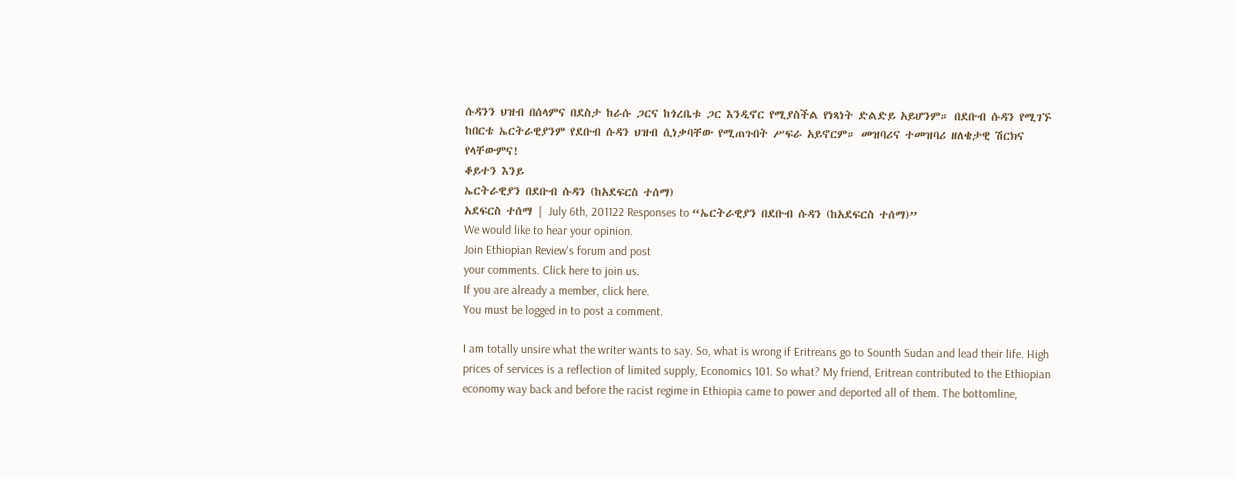ሱዳንን ህዝብ በሰላምና በደስታ ከራሱ ጋርና ከጎረቤቱ ጋር እንዲኖር የሚያስችል የነጻነት ድልድይ አይሆንም። በደቡብ ሱዳን የሚገኙ ከበርቴ ኤርትራዊያንም የደቡብ ሱዳን ህዝብ ሲነቃባቸው የሚጠጉበት ሥፍራ አይኖርም። መዝባሪና ተመዝባሪ ዘለቄታዊ ሽርክና የላቸውምና!
ቆይተን እንይ
ኤርትራዊያን በደቡብ ሱዳን (ከአደፍርስ ተሰማ)
አደፍርስ ተሰማ | July 6th, 201122 Responses to “ኤርትራዊያን በደቡብ ሱዳን (ከአደፍርስ ተሰማ)”
We would like to hear your opinion.
Join Ethiopian Review's forum and post
your comments. Click here to join us.
If you are already a member, click here.
You must be logged in to post a comment.

I am totally unsire what the writer wants to say. So, what is wrong if Eritreans go to Sounth Sudan and lead their life. High prices of services is a reflection of limited supply, Economics 101. So what? My friend, Eritrean contributed to the Ethiopian economy way back and before the racist regime in Ethiopia came to power and deported all of them. The bottomline,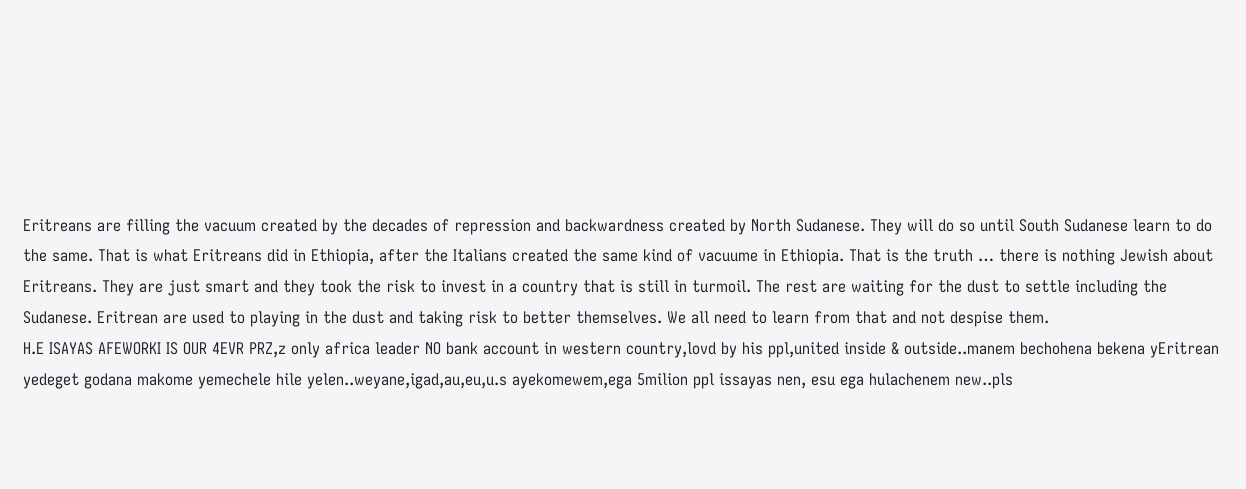Eritreans are filling the vacuum created by the decades of repression and backwardness created by North Sudanese. They will do so until South Sudanese learn to do the same. That is what Eritreans did in Ethiopia, after the Italians created the same kind of vacuume in Ethiopia. That is the truth … there is nothing Jewish about Eritreans. They are just smart and they took the risk to invest in a country that is still in turmoil. The rest are waiting for the dust to settle including the Sudanese. Eritrean are used to playing in the dust and taking risk to better themselves. We all need to learn from that and not despise them.
H.E ISAYAS AFEWORKI IS OUR 4EVR PRZ,z only africa leader NO bank account in western country,lovd by his ppl,united inside & outside..manem bechohena bekena yEritrean yedeget godana makome yemechele hile yelen..weyane,igad,au,eu,u.s ayekomewem,ega 5milion ppl issayas nen, esu ega hulachenem new..pls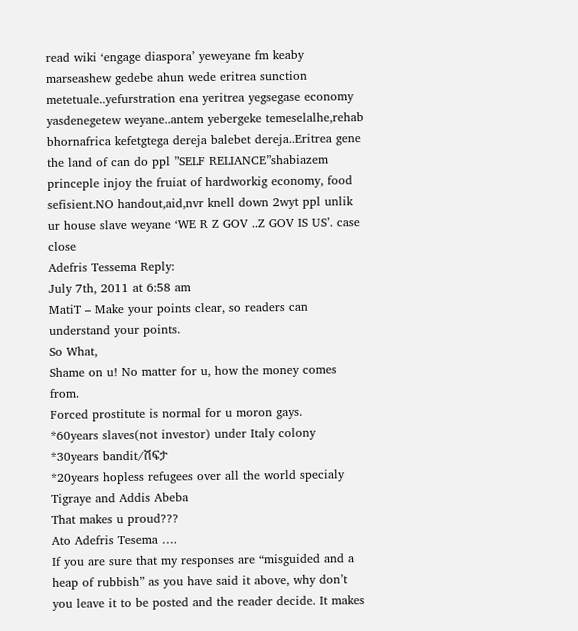read wiki ‘engage diaspora’ yeweyane fm keaby marseashew gedebe ahun wede eritrea sunction metetuale..yefurstration ena yeritrea yegsegase economy yasdenegetew weyane..antem yebergeke temeselalhe,rehab bhornafrica kefetgtega dereja balebet dereja..Eritrea gene the land of can do ppl ”SELF RELIANCE”shabiazem princeple injoy the fruiat of hardworkig economy, food sefisient.NO handout,aid,nvr knell down 2wyt ppl unlik ur house slave weyane ‘WE R Z GOV ..Z GOV IS US’. case close
Adefris Tessema Reply:
July 7th, 2011 at 6:58 am
MatiT – Make your points clear, so readers can understand your points.
So What,
Shame on u! No matter for u, how the money comes from.
Forced prostitute is normal for u moron gays.
*60years slaves(not investor) under Italy colony
*30years bandit/ሽፍታ
*20years hopless refugees over all the world specialy
Tigraye and Addis Abeba
That makes u proud???
Ato Adefris Tesema ….
If you are sure that my responses are “misguided and a heap of rubbish” as you have said it above, why don’t you leave it to be posted and the reader decide. It makes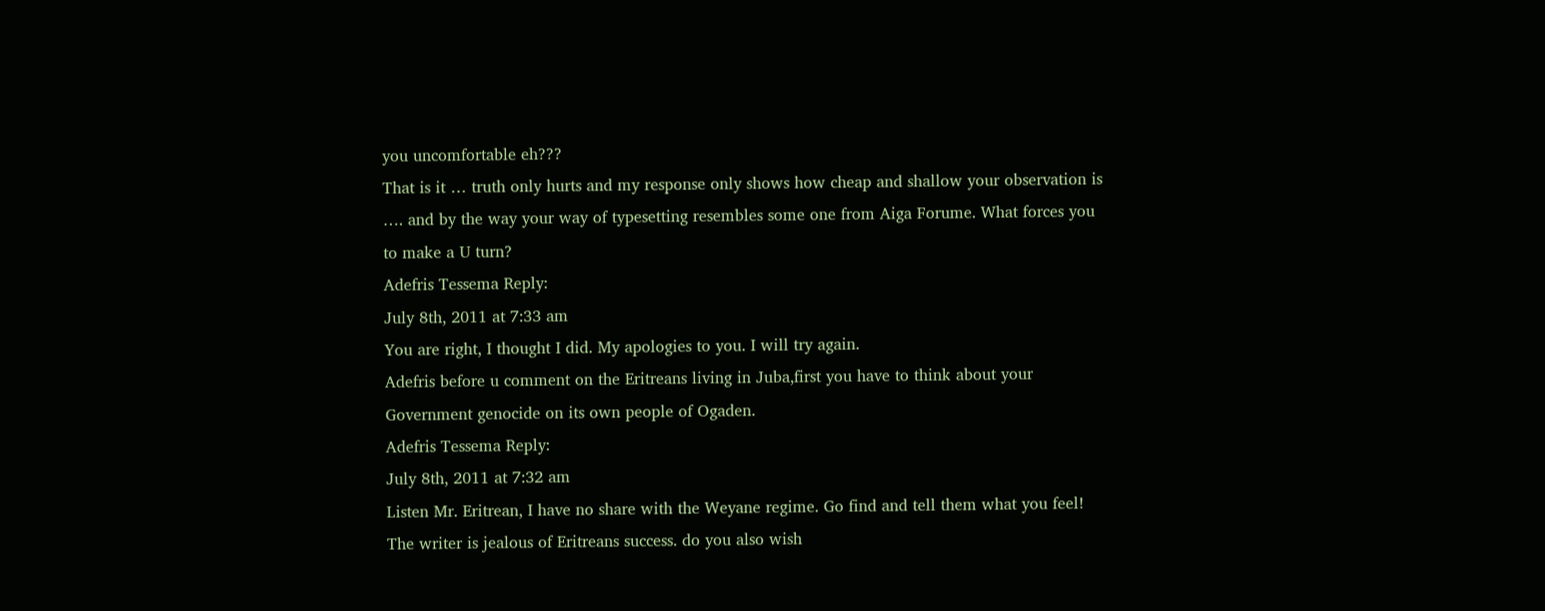you uncomfortable eh???
That is it … truth only hurts and my response only shows how cheap and shallow your observation is …. and by the way your way of typesetting resembles some one from Aiga Forume. What forces you to make a U turn?
Adefris Tessema Reply:
July 8th, 2011 at 7:33 am
You are right, I thought I did. My apologies to you. I will try again.
Adefris before u comment on the Eritreans living in Juba,first you have to think about your Government genocide on its own people of Ogaden.
Adefris Tessema Reply:
July 8th, 2011 at 7:32 am
Listen Mr. Eritrean, I have no share with the Weyane regime. Go find and tell them what you feel!
The writer is jealous of Eritreans success. do you also wish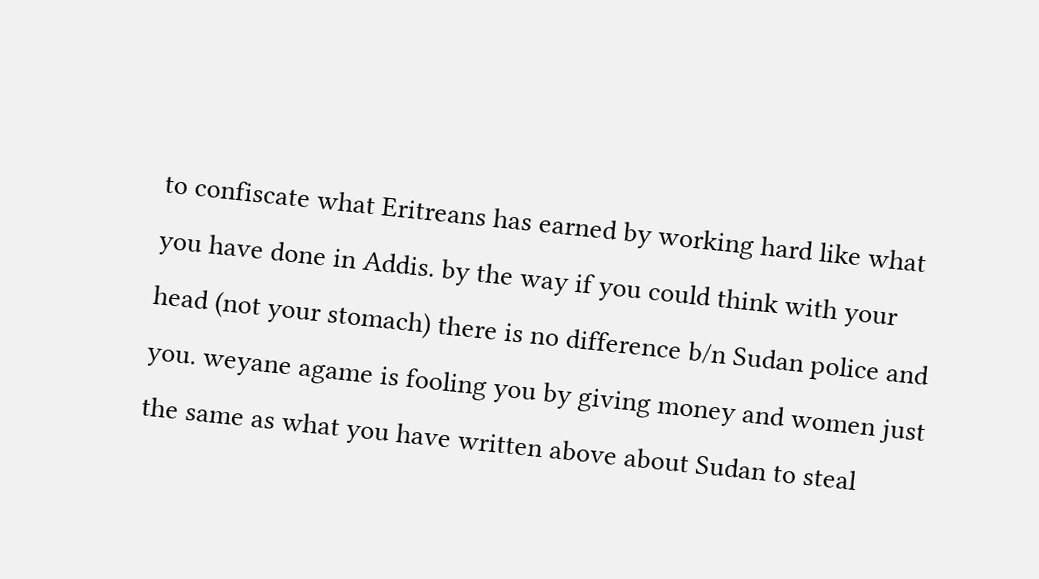to confiscate what Eritreans has earned by working hard like what you have done in Addis. by the way if you could think with your head (not your stomach) there is no difference b/n Sudan police and you. weyane agame is fooling you by giving money and women just the same as what you have written above about Sudan to steal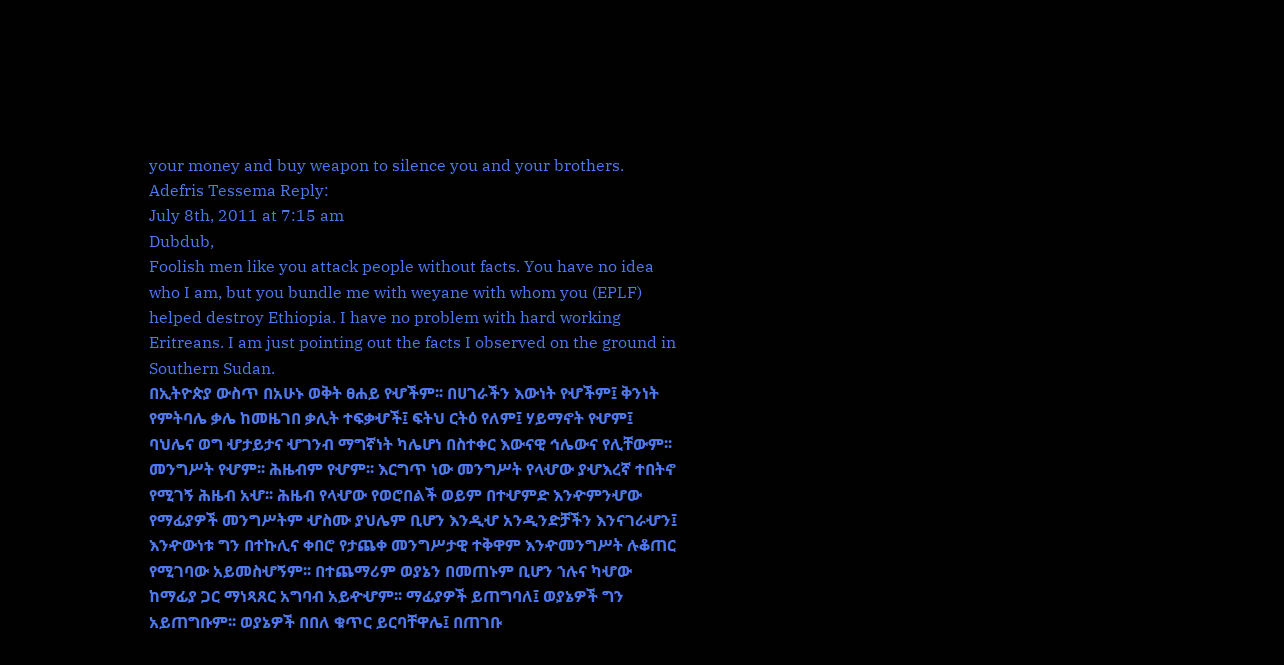your money and buy weapon to silence you and your brothers.
Adefris Tessema Reply:
July 8th, 2011 at 7:15 am
Dubdub,
Foolish men like you attack people without facts. You have no idea who I am, but you bundle me with weyane with whom you (EPLF) helped destroy Ethiopia. I have no problem with hard working Eritreans. I am just pointing out the facts I observed on the ground in Southern Sudan.
በኢትዮጵያ ውስጥ በአሁኑ ወቅት ፀሐይ የሇችም፡፡ በሀገራችን እውነት የሇችም፤ ቅንነት የምትባሌ ቃሌ ከመዜገበ ቃሊት ተፍቃሇች፤ ፍትህ ርትዕ የለም፤ ሃይማኖት የሇም፤ ባህሌና ወግ ሇታይታና ሇገንብ ማግኛነት ካሌሆነ በስተቀር እውናዊ ኅሌውና የሊቸውም፡፡ መንግሥት የሇም፡፡ ሕዜብም የሇም፡፡ እርግጥ ነው መንግሥት የላሇው ያሇእረኛ ተበትኖ የሚገኝ ሕዜብ አሇ፡፡ ሕዜብ የላሇው የወሮበልች ወይም በተሇምድ እንዯምንሇው የማፊያዎች መንግሥትም ሇስሙ ያህሌም ቢሆን እንዲሇ አንዲንድቻችን እንናገራሇን፤ እንዯውነቱ ግን በተኩሊና ቀበሮ የታጨቀ መንግሥታዊ ተቅዋም እንዯመንግሥት ሉቆጠር የሚገባው አይመስሇኝም፡፡ በተጨማሪም ወያኔን በመጠኑም ቢሆን ኀሉና ካሇው ከማፊያ ጋር ማነጻጸር አግባብ አይዯሇም፡፡ ማፊያዎች ይጠግባለ፤ ወያኔዎች ግን አይጠግቡም፡፡ ወያኔዎች በበለ ቁጥር ይርባቸዋሌ፤ በጠገቡ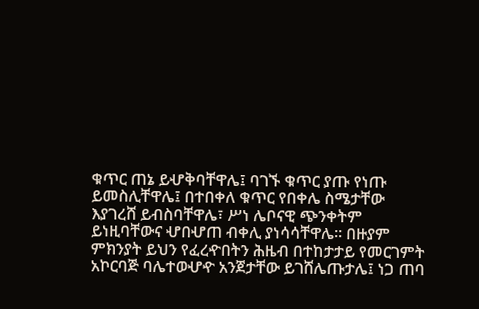ቁጥር ጠኔ ይሇቅባቸዋሌ፤ ባገኙ ቁጥር ያጡ የነጡ ይመስሊቸዋሌ፤ በተበቀለ ቁጥር የበቀሌ ስሜታቸው እያገረሸ ይብስባቸዋሌ፣ ሥነ ሌቦናዊ ጭንቀትም ይነዚባቸውና ሇበሇጠ ብቀሊ ያነሳሳቸዋሌ፡፡ በዙያም ምክንያት ይህን የፈረዯበትን ሕዜብ በተከታታይ የመርገምት አኮርባጅ ባሌተወሇዯ አንጀታቸው ይገሸሌጡታሌ፤ ነጋ ጠባ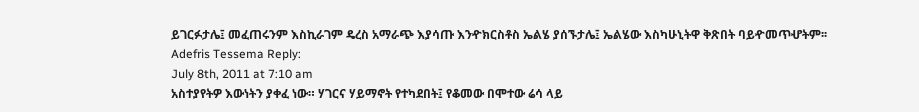ይገርፉታሌ፤ መፈጠሩንም እስኪራገም ዴረስ አማራጭ እያሳጡ እንዯክርስቶስ ኤልሄ ያሰኙታሌ፤ ኤልሄው እስካሁኒትዋ ቅጽበት ባይዯመጥሇትም፡፡
Adefris Tessema Reply:
July 8th, 2011 at 7:10 am
አስተያየትዎ እውነትን ያቀፈ ነው። ሃገርና ሃይማኖት የተካደበት፤ የቆመው በሞተው ሬሳ ላይ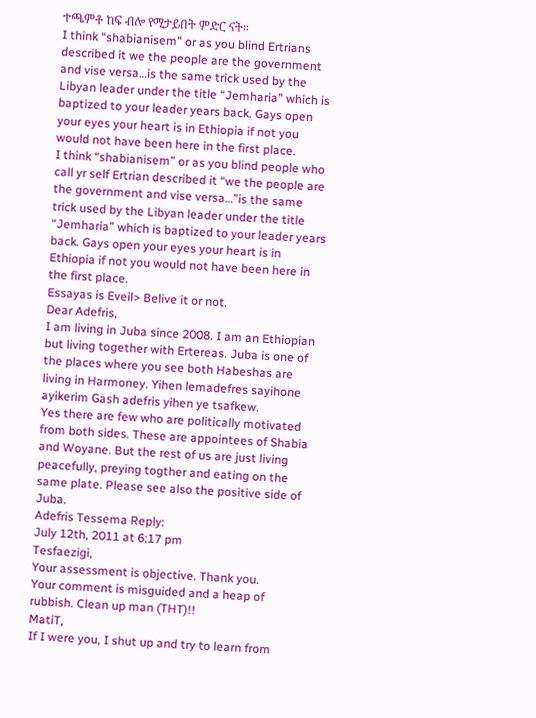ተጫምቶ ከፍ ብሎ የሚታይበት ምድር ናት።
I think “shabianisem” or as you blind Ertrians described it we the people are the government and vise versa…is the same trick used by the Libyan leader under the title “Jemharia” which is baptized to your leader years back. Gays open your eyes your heart is in Ethiopia if not you would not have been here in the first place.
I think “shabianisem” or as you blind people who call yr self Ertrian described it “we the people are the government and vise versa…”is the same trick used by the Libyan leader under the title “Jemharia” which is baptized to your leader years back. Gays open your eyes your heart is in Ethiopia if not you would not have been here in the first place.
Essayas is Eveil> Belive it or not.
Dear Adefris,
I am living in Juba since 2008. I am an Ethiopian but living together with Ertereas. Juba is one of the places where you see both Habeshas are living in Harmoney. Yihen lemadefres sayihone ayikerim Gash adefris yihen ye tsafkew.
Yes there are few who are politically motivated from both sides. These are appointees of Shabia and Woyane. But the rest of us are just living peacefully, preying togther and eating on the same plate. Please see also the positive side of Juba.
Adefris Tessema Reply:
July 12th, 2011 at 6:17 pm
Tesfaezigi,
Your assessment is objective. Thank you.
Your comment is misguided and a heap of rubbish. Clean up man (THT)!!
MatiT,
If I were you, I shut up and try to learn from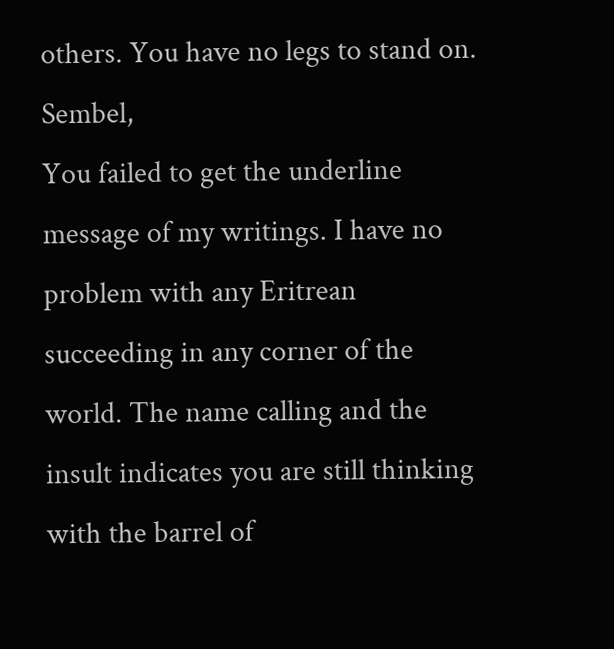others. You have no legs to stand on.
Sembel,
You failed to get the underline message of my writings. I have no problem with any Eritrean succeeding in any corner of the world. The name calling and the insult indicates you are still thinking with the barrel of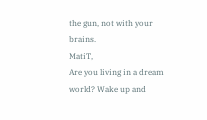the gun, not with your brains.
MatiT,
Are you living in a dream world? Wake up and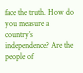face the truth. How do you measure a country’s independence? Are the people of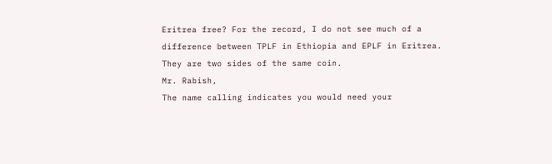Eritrea free? For the record, I do not see much of a difference between TPLF in Ethiopia and EPLF in Eritrea. They are two sides of the same coin.
Mr. Rabish,
The name calling indicates you would need your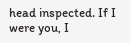head inspected. If I were you, I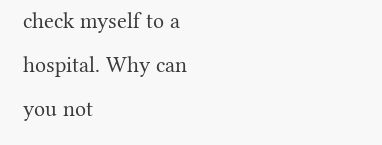check myself to a hospital. Why can you not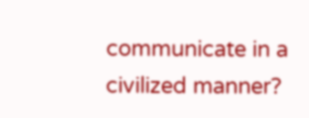communicate in a civilized manner?